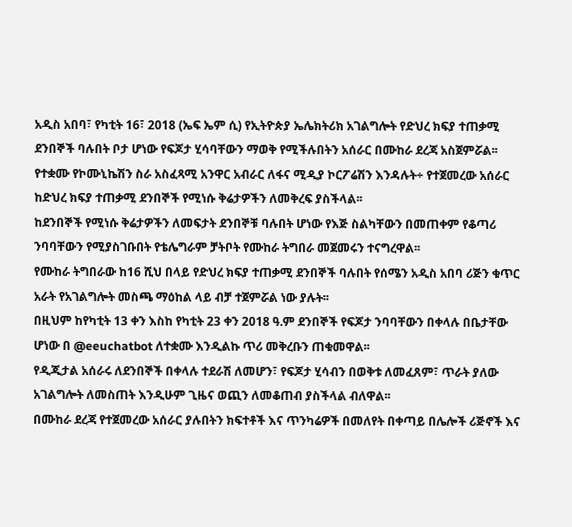አዲስ አበባ፣ የካቲት 16፣ 2018 (ኤፍ ኤም ሲ) የኢትዮጵያ ኤሌክትሪክ አገልግሎት የድህረ ክፍያ ተጠቃሚ ደንበኞች ባሉበት ቦታ ሆነው የፍጆታ ሂሳባቸውን ማወቅ የሚችሉበትን አሰራር በሙከራ ደረጃ አስጀምሯል፡፡
የተቋሙ የኮሙኒኬሽን ስራ አስፈጻሚ አንዋር አብራር ለፋና ሚዲያ ኮርፖሬሽን እንዳሉት÷ የተጀመረው አሰራር ከድህረ ክፍያ ተጠቃሚ ደንበኞች የሚነሱ ቅሬታዎችን ለመቅረፍ ያስችላል፡፡
ከደንበኞች የሚነሱ ቅሬታዎችን ለመፍታት ደንበኞቹ ባሉበት ሆነው የእጅ ስልካቸውን በመጠቀም የቆጣሪ ንባባቸውን የሚያስገቡበት የቴሌግራም ቻትቦት የሙከራ ትግበራ መጀመሩን ተናግረዋል፡፡
የሙከራ ትግበራው ከ16 ሺህ በላይ የድህረ ክፍያ ተጠቃሚ ደንበኞች ባሉበት የሰሜን አዲስ አበባ ሪጅን ቁጥር አራት የአገልግሎት መስጫ ማዕከል ላይ ብቻ ተጀምሯል ነው ያሉት፡፡
በዚህም ከየካቲት 13 ቀን እስከ የካቲት 23 ቀን 2018 ዓ.ም ደንበኞች የፍጆታ ንባባቸውን በቀላሉ በቤታቸው ሆነው በ @eeuchatbot ለተቋሙ እንዲልኩ ጥሪ መቅረቡን ጠቁመዋል፡፡
የዲጂታል አሰራሩ ለደንበኞች በቀላሉ ተደራሽ ለመሆን፣ የፍጆታ ሂሳብን በወቅቱ ለመፈጸም፣ ጥራት ያለው አገልግሎት ለመስጠት እንዲሁም ጊዜና ወጪን ለመቆጠብ ያስችላል ብለዋል፡፡
በሙከራ ደረጃ የተጀመረው አሰራር ያሉበትን ክፍተቶች እና ጥንካሬዎች በመለየት በቀጣይ በሌሎች ሪጅኖች እና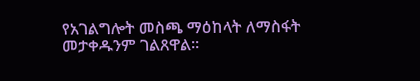የአገልግሎት መስጫ ማዕከላት ለማስፋት መታቀዱንም ገልጸዋል፡፡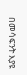በመሳፍንት እያዩ